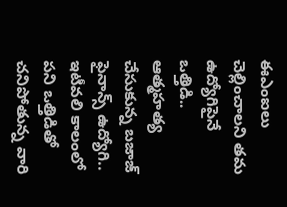ఈఎంఐలు చెల్లించాలని తమ ఉద్యోగిపైనే ఒత్తిడి.. ఆత్మహత్య చేసుకున్న బజాజ్ ఫైనాన్స్ ఉద్యోగి..
ఇటీవలి కాలంలో పని ఒత్తిడితో చనిపోతున్న వారి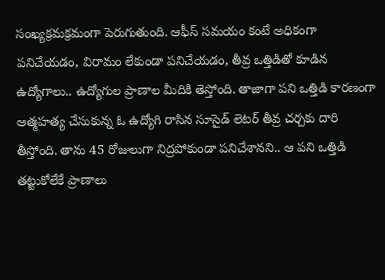సంఖ్యక్రమక్రమంగా పెరుగుతుంది. ఆఫీస్ సమయం కంటే అధికంగా పనిచేయడం, విరామం లేకుండా పనిచేయడం, తీవ్ర ఒత్తిడితో కూడిన ఉద్యోగాలు.. ఉద్యోగుల ప్రాణాల మీదికి తెస్తోంది. తాజాగా పని ఒత్తిడి కారణంగా ఆత్మహత్య చేసుకున్న ఓ ఉద్యోగి రాసిన సూసైడ్ లెటర్ తీవ్ర చర్చకు దారి తీస్తోంది. తాను 45 రోజులుగా నిద్రపోకుండా పనిచేశానని.. ఆ పని ఒత్తిడి తట్టుకోలేకే ప్రాణాలు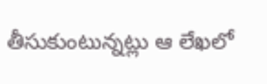తీసుకుంటున్నట్లు ఆ లేఖలో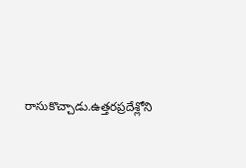రాసుకొచ్చాడు.ఉత్తరప్రదేశ్లోని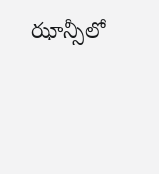ఝాన్సీలో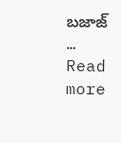బజాజ్ … Read more